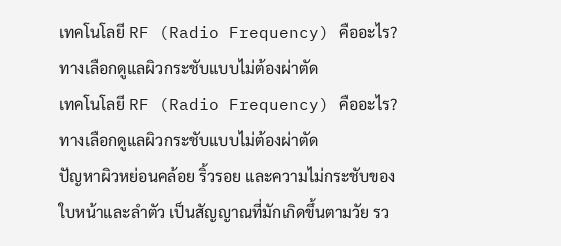เทคโนโลยี RF (Radio Frequency) คืออะไร? ทางเลือกดูแลผิวกระชับแบบไม่ต้องผ่าตัด
เทคโนโลยี RF (Radio Frequency) คืออะไร? ทางเลือกดูแลผิวกระชับแบบไม่ต้องผ่าตัด
ปัญหาผิวหย่อนคล้อย ริ้วรอย และความไม่กระชับของใบหน้าและลำตัว เป็นสัญญาณที่มักเกิดขึ้นตามวัย รว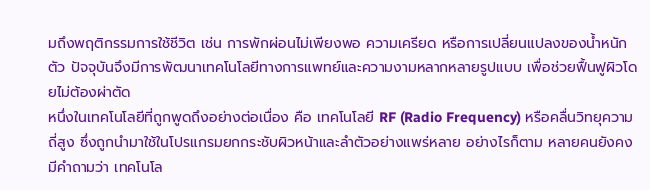มถึงพฤติกรรมการใช้ชีวิต เช่น การพักผ่อนไม่เพียงพอ ความเครียด หรือการเปลี่ยนแปลงของน้ำหนักตัว ปัจจุบันจึงมีการพัฒนาเทคโนโลยีทางการแพทย์และความงามหลากหลายรูปแบบ เพื่อช่วยฟื้นฟูผิวโดยไม่ต้องผ่าตัด
หนึ่งในเทคโนโลยีที่ถูกพูดถึงอย่างต่อเนื่อง คือ เทคโนโลยี RF (Radio Frequency) หรือคลื่นวิทยุความถี่สูง ซึ่งถูกนำมาใช้ในโปรแกรมยกกระชับผิวหน้าและลำตัวอย่างแพร่หลาย อย่างไรก็ตาม หลายคนยังคงมีคำถามว่า เทคโนโล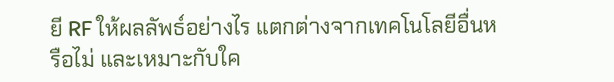ยี RF ให้ผลลัพธ์อย่างไร แตกต่างจากเทคโนโลยีอื่นหรือไม่ และเหมาะกับใค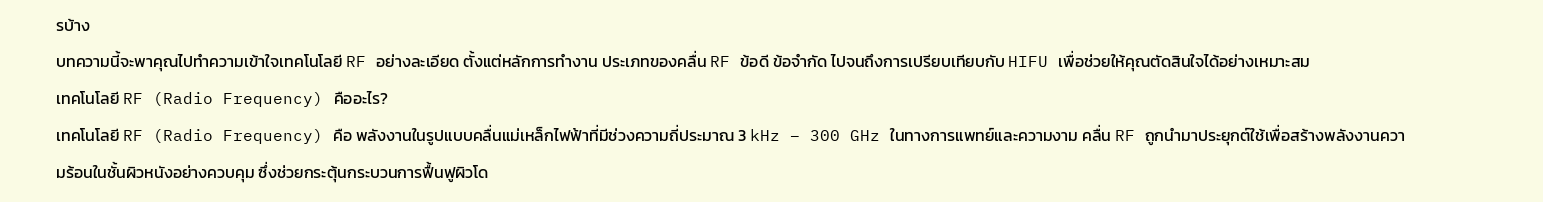รบ้าง
บทความนี้จะพาคุณไปทำความเข้าใจเทคโนโลยี RF อย่างละเอียด ตั้งแต่หลักการทำงาน ประเภทของคลื่น RF ข้อดี ข้อจำกัด ไปจนถึงการเปรียบเทียบกับ HIFU เพื่อช่วยให้คุณตัดสินใจได้อย่างเหมาะสม
เทคโนโลยี RF (Radio Frequency) คืออะไร?
เทคโนโลยี RF (Radio Frequency) คือ พลังงานในรูปแบบคลื่นแม่เหล็กไฟฟ้าที่มีช่วงความถี่ประมาณ 3 kHz – 300 GHz ในทางการแพทย์และความงาม คลื่น RF ถูกนำมาประยุกต์ใช้เพื่อสร้างพลังงานความร้อนในชั้นผิวหนังอย่างควบคุม ซึ่งช่วยกระตุ้นกระบวนการฟื้นฟูผิวโด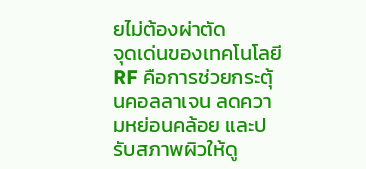ยไม่ต้องผ่าตัด
จุดเด่นของเทคโนโลยี RF คือการช่วยกระตุ้นคอลลาเจน ลดความหย่อนคล้อย และปรับสภาพผิวให้ดู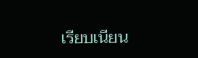เรียบเนียน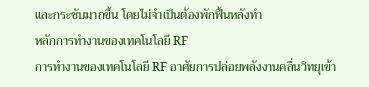และกระชับมากขึ้น โดยไม่จำเป็นต้องพักฟื้นหลังทำ
หลักการทำงานของเทคโนโลยี RF
การทำงานของเทคโนโลยี RF อาศัยการปล่อยพลังงานคลื่นวิทยุเข้า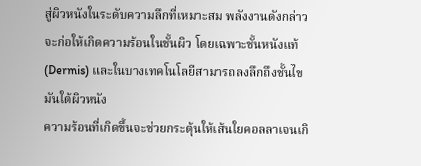สู่ผิวหนังในระดับความลึกที่เหมาะสม พลังงานดังกล่าวจะก่อให้เกิดความร้อนในชั้นผิว โดยเฉพาะชั้นหนังแท้ (Dermis) และในบางเทคโนโลยีสามารถลงลึกถึงชั้นไขมันใต้ผิวหนัง
ความร้อนที่เกิดขึ้นจะช่วยกระตุ้นให้เส้นใยคอลลาเจนเกิ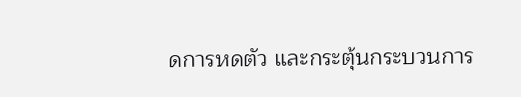ดการหดตัว และกระตุ้นกระบวนการ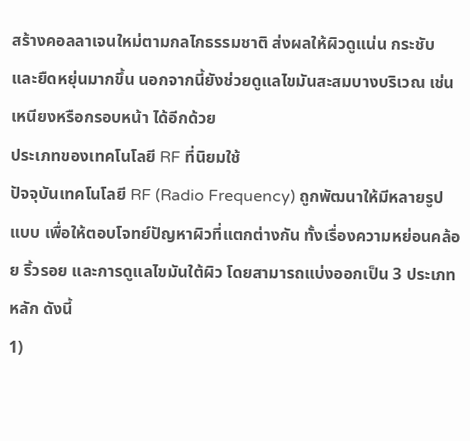สร้างคอลลาเจนใหม่ตามกลไกธรรมชาติ ส่งผลให้ผิวดูแน่น กระชับ และยืดหยุ่นมากขึ้น นอกจากนี้ยังช่วยดูแลไขมันสะสมบางบริเวณ เช่น เหนียงหรือกรอบหน้า ได้อีกด้วย
ประเภทของเทคโนโลยี RF ที่นิยมใช้
ปัจจุบันเทคโนโลยี RF (Radio Frequency) ถูกพัฒนาให้มีหลายรูปแบบ เพื่อให้ตอบโจทย์ปัญหาผิวที่แตกต่างกัน ทั้งเรื่องความหย่อนคล้อย ริ้วรอย และการดูแลไขมันใต้ผิว โดยสามารถแบ่งออกเป็น 3 ประเภทหลัก ดังนี้
1)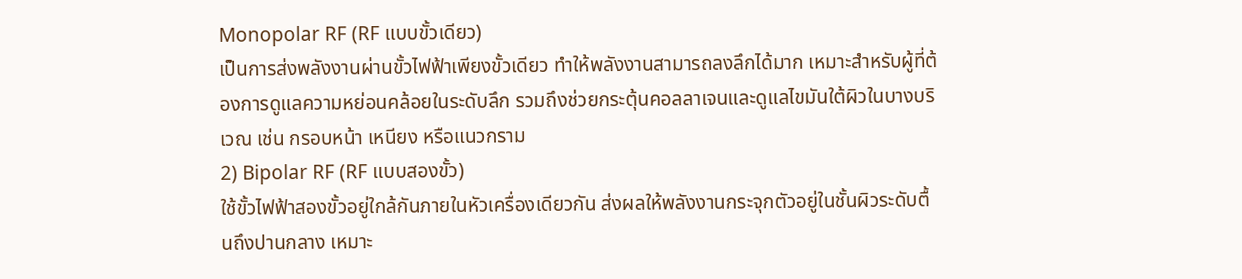Monopolar RF (RF แบบขั้วเดียว)
เป็นการส่งพลังงานผ่านขั้วไฟฟ้าเพียงขั้วเดียว ทำให้พลังงานสามารถลงลึกได้มาก เหมาะสำหรับผู้ที่ต้องการดูแลความหย่อนคล้อยในระดับลึก รวมถึงช่วยกระตุ้นคอลลาเจนและดูแลไขมันใต้ผิวในบางบริเวณ เช่น กรอบหน้า เหนียง หรือแนวกราม
2) Bipolar RF (RF แบบสองขั้ว)
ใช้ขั้วไฟฟ้าสองขั้วอยู่ใกล้กันภายในหัวเครื่องเดียวกัน ส่งผลให้พลังงานกระจุกตัวอยู่ในชั้นผิวระดับตื้นถึงปานกลาง เหมาะ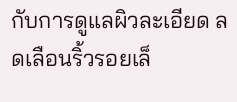กับการดูแลผิวละเอียด ลดเลือนริ้วรอยเล็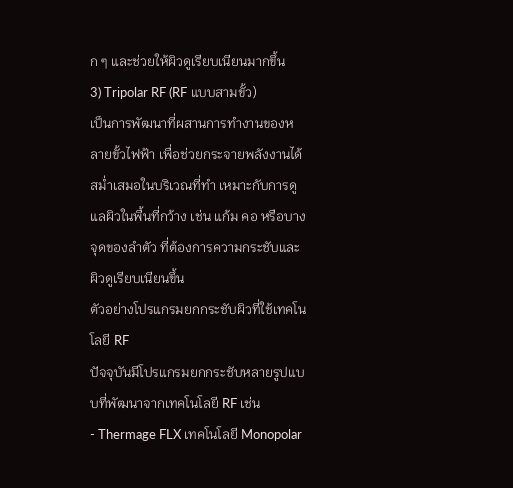ก ๆ และช่วยให้ผิวดูเรียบเนียนมากขึ้น
3) Tripolar RF (RF แบบสามขั้ว)
เป็นการพัฒนาที่ผสานการทำงานของหลายขั้วไฟฟ้า เพื่อช่วยกระจายพลังงานได้สม่ำเสมอในบริเวณที่ทำ เหมาะกับการดูแลผิวในพื้นที่กว้าง เช่น แก้ม คอ หรือบางจุดของลำตัว ที่ต้องการความกระชับและผิวดูเรียบเนียนขึ้น
ตัวอย่างโปรแกรมยกกระชับผิวที่ใช้เทคโนโลยี RF
ปัจจุบันมีโปรแกรมยกกระชับหลายรูปแบบที่พัฒนาจากเทคโนโลยี RF เช่น
- Thermage FLX เทคโนโลยี Monopolar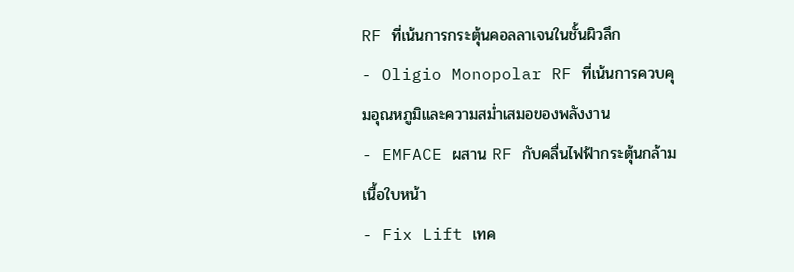RF ที่เน้นการกระตุ้นคอลลาเจนในชั้นผิวลึก
- Oligio Monopolar RF ที่เน้นการควบคุมอุณหภูมิและความสม่ำเสมอของพลังงาน
- EMFACE ผสาน RF กับคลื่นไฟฟ้ากระตุ้นกล้ามเนื้อใบหน้า
- Fix Lift เทค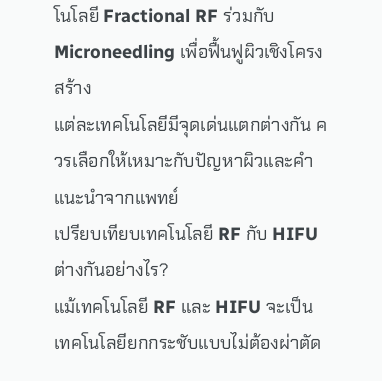โนโลยี Fractional RF ร่วมกับ Microneedling เพื่อฟื้นฟูผิวเชิงโครงสร้าง
แต่ละเทคโนโลยีมีจุดเด่นแตกต่างกัน ควรเลือกให้เหมาะกับปัญหาผิวและคำแนะนำจากแพทย์
เปรียบเทียบเทคโนโลยี RF กับ HIFU ต่างกันอย่างไร?
แม้เทคโนโลยี RF และ HIFU จะเป็นเทคโนโลยียกกระชับแบบไม่ต้องผ่าตัด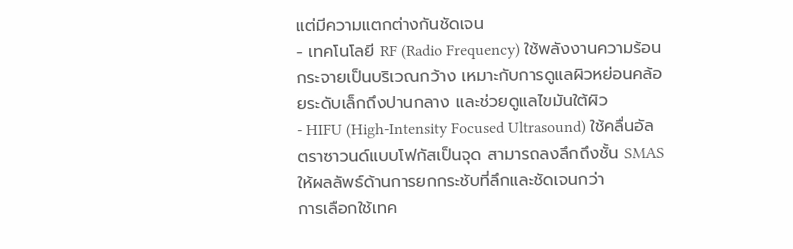แต่มีความแตกต่างกันชัดเจน
- เทคโนโลยี RF (Radio Frequency) ใช้พลังงานความร้อนกระจายเป็นบริเวณกว้าง เหมาะกับการดูแลผิวหย่อนคล้อยระดับเล็กถึงปานกลาง และช่วยดูแลไขมันใต้ผิว
- HIFU (High-Intensity Focused Ultrasound) ใช้คลื่นอัลตราซาวนด์แบบโฟกัสเป็นจุด สามารถลงลึกถึงชั้น SMAS ให้ผลลัพธ์ด้านการยกกระชับที่ลึกและชัดเจนกว่า
การเลือกใช้เทค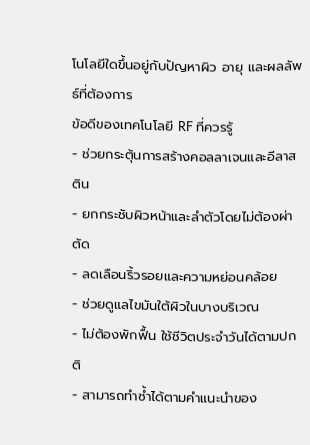โนโลยีใดขึ้นอยู่กับปัญหาผิว อายุ และผลลัพธ์ที่ต้องการ
ข้อดีของเทคโนโลยี RF ที่ควรรู้
- ช่วยกระตุ้นการสร้างคอลลาเจนและอีลาสติน
- ยกกระชับผิวหน้าและลำตัวโดยไม่ต้องผ่าตัด
- ลดเลือนริ้วรอยและความหย่อนคล้อย
- ช่วยดูแลไขมันใต้ผิวในบางบริเวณ
- ไม่ต้องพักฟื้น ใช้ชีวิตประจำวันได้ตามปกติ
- สามารถทำซ้ำได้ตามคำแนะนำของ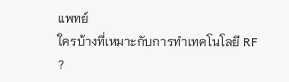แพทย์
ใครบ้างที่เหมาะกับการทำเทคโนโลยี RF ?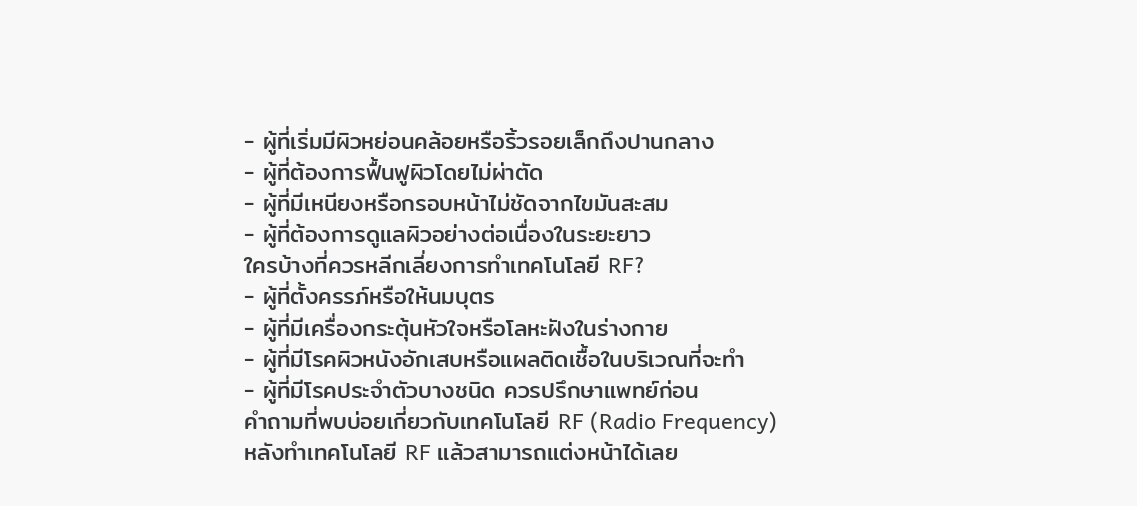- ผู้ที่เริ่มมีผิวหย่อนคล้อยหรือริ้วรอยเล็กถึงปานกลาง
- ผู้ที่ต้องการฟื้นฟูผิวโดยไม่ผ่าตัด
- ผู้ที่มีเหนียงหรือกรอบหน้าไม่ชัดจากไขมันสะสม
- ผู้ที่ต้องการดูแลผิวอย่างต่อเนื่องในระยะยาว
ใครบ้างที่ควรหลีกเลี่ยงการทำเทคโนโลยี RF?
- ผู้ที่ตั้งครรภ์หรือให้นมบุตร
- ผู้ที่มีเครื่องกระตุ้นหัวใจหรือโลหะฝังในร่างกาย
- ผู้ที่มีโรคผิวหนังอักเสบหรือแผลติดเชื้อในบริเวณที่จะทำ
- ผู้ที่มีโรคประจำตัวบางชนิด ควรปรึกษาแพทย์ก่อน
คำถามที่พบบ่อยเกี่ยวกับเทคโนโลยี RF (Radio Frequency)
หลังทำเทคโนโลยี RF แล้วสามารถแต่งหน้าได้เลย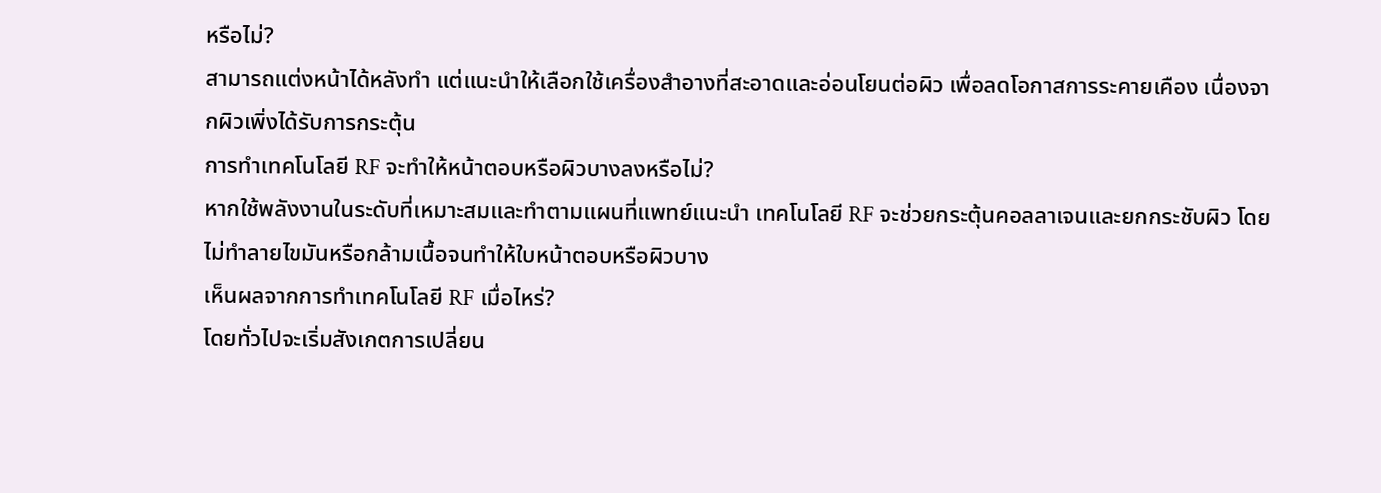หรือไม่?
สามารถแต่งหน้าได้หลังทำ แต่แนะนำให้เลือกใช้เครื่องสำอางที่สะอาดและอ่อนโยนต่อผิว เพื่อลดโอกาสการระคายเคือง เนื่องจากผิวเพิ่งได้รับการกระตุ้น
การทำเทคโนโลยี RF จะทำให้หน้าตอบหรือผิวบางลงหรือไม่?
หากใช้พลังงานในระดับที่เหมาะสมและทำตามแผนที่แพทย์แนะนำ เทคโนโลยี RF จะช่วยกระตุ้นคอลลาเจนและยกกระชับผิว โดยไม่ทำลายไขมันหรือกล้ามเนื้อจนทำให้ใบหน้าตอบหรือผิวบาง
เห็นผลจากการทำเทคโนโลยี RF เมื่อไหร่?
โดยทั่วไปจะเริ่มสังเกตการเปลี่ยน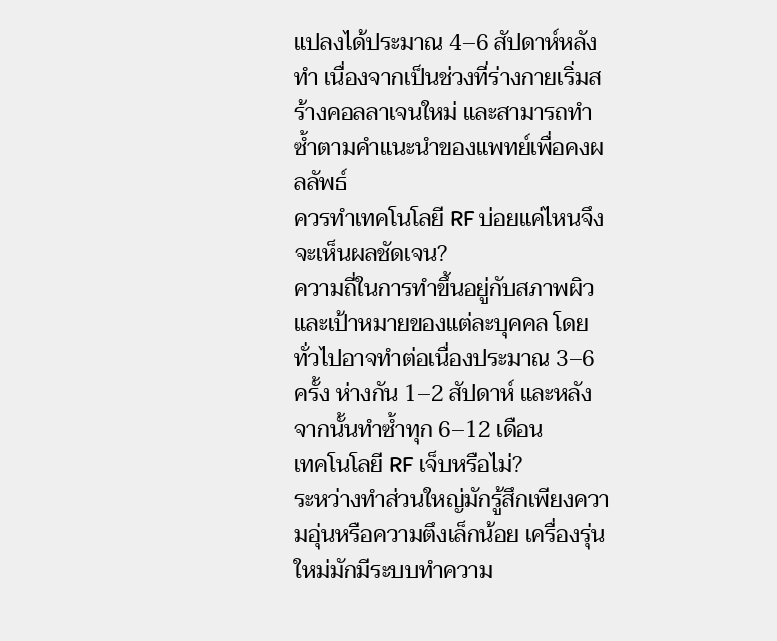แปลงได้ประมาณ 4–6 สัปดาห์หลังทำ เนื่องจากเป็นช่วงที่ร่างกายเริ่มสร้างคอลลาเจนใหม่ และสามารถทำซ้ำตามคำแนะนำของแพทย์เพื่อคงผลลัพธ์
ควรทำเทคโนโลยี RF บ่อยแค่ไหนจึงจะเห็นผลชัดเจน?
ความถี่ในการทำขึ้นอยู่กับสภาพผิวและเป้าหมายของแต่ละบุคคล โดยทั่วไปอาจทำต่อเนื่องประมาณ 3–6 ครั้ง ห่างกัน 1–2 สัปดาห์ และหลังจากนั้นทำซ้ำทุก 6–12 เดือน
เทคโนโลยี RF เจ็บหรือไม่?
ระหว่างทำส่วนใหญ่มักรู้สึกเพียงความอุ่นหรือความตึงเล็กน้อย เครื่องรุ่นใหม่มักมีระบบทำความ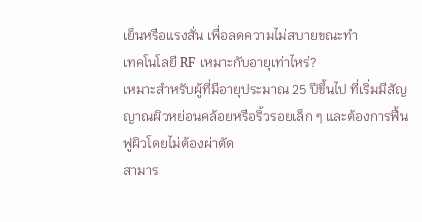เย็นหรือแรงสั่น เพื่อลดความไม่สบายขณะทำ
เทคโนโลยี RF เหมาะกับอายุเท่าไหร่?
เหมาะสำหรับผู้ที่มีอายุประมาณ 25 ปีขึ้นไป ที่เริ่มมีสัญญาณผิวหย่อนคล้อยหรือริ้วรอยเล็ก ๆ และต้องการฟื้นฟูผิวโดยไม่ต้องผ่าตัด
สามาร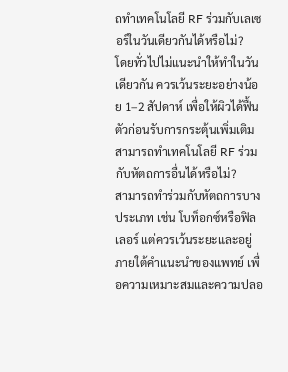ถทำเทคโนโลยี RF ร่วมกับเลเซอร์ในวันเดียวกันได้หรือไม่?
โดยทั่วไปไม่แนะนำให้ทำในวันเดียวกัน ควรเว้นระยะอย่างน้อย 1–2 สัปดาห์ เพื่อให้ผิวได้ฟื้นตัวก่อนรับการกระตุ้นเพิ่มเติม
สามารถทำเทคโนโลยี RF ร่วมกับหัตถการอื่นได้หรือไม่?
สามารถทำร่วมกับหัตถการบางประเภท เช่น โบท็อกซ์หรือฟิลเลอร์ แต่ควรเว้นระยะและอยู่ภายใต้คำแนะนำของแพทย์ เพื่อความเหมาะสมและความปลอ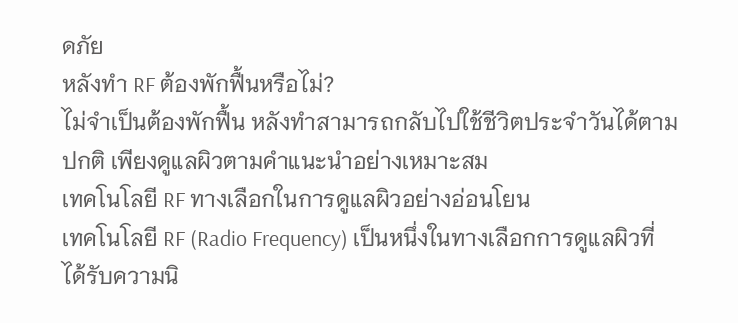ดภัย
หลังทำ RF ต้องพักฟื้นหรือไม่?
ไม่จำเป็นต้องพักฟื้น หลังทำสามารถกลับไปใช้ชีวิตประจำวันได้ตามปกติ เพียงดูแลผิวตามคำแนะนำอย่างเหมาะสม
เทคโนโลยี RF ทางเลือกในการดูแลผิวอย่างอ่อนโยน
เทคโนโลยี RF (Radio Frequency) เป็นหนึ่งในทางเลือกการดูแลผิวที่ได้รับความนิ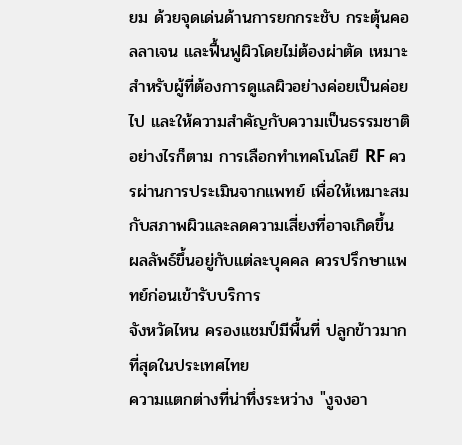ยม ด้วยจุดเด่นด้านการยกกระชับ กระตุ้นคอลลาเจน และฟื้นฟูผิวโดยไม่ต้องผ่าตัด เหมาะสำหรับผู้ที่ต้องการดูแลผิวอย่างค่อยเป็นค่อยไป และให้ความสำคัญกับความเป็นธรรมชาติ
อย่างไรก็ตาม การเลือกทำเทคโนโลยี RF ควรผ่านการประเมินจากแพทย์ เพื่อให้เหมาะสมกับสภาพผิวและลดความเสี่ยงที่อาจเกิดขึ้น
ผลลัพธ์ขึ้นอยู่กับแต่ละบุคคล ควรปรึกษาแพทย์ก่อนเข้ารับบริการ
จังหวัดไหน ครองแชมป์มีพื้นที่ ปลูกข้าวมากที่สุดในประเทศไทย
ความแตกต่างที่น่าทึ่งระหว่าง "งูจงอา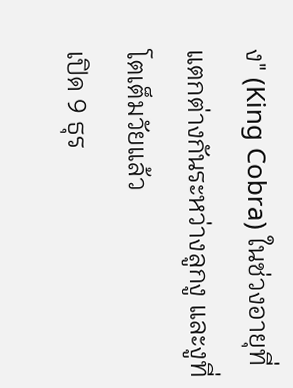ง" (King Cobra) ในช่วงอายุที่แตกต่างกันระหว่างลูกงู และงูที่โตเต็มวัยแล้ว
เปิด 9 ธุร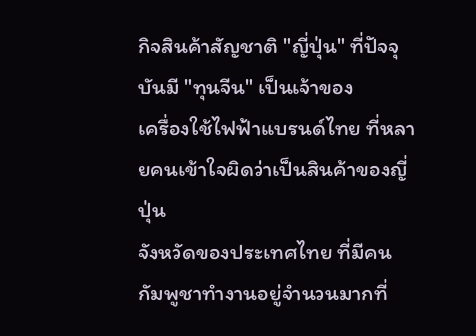กิจสินค้าสัญชาติ "ญี่ปุ่น" ที่ปัจจุบันมี "ทุนจีน" เป็นเจ้าของ
เครื่องใช้ไฟฟ้าแบรนด์ไทย ที่หลายคนเข้าใจผิดว่าเป็นสินค้าของญี่ปุ่น
จังหวัดของประเทศไทย ที่มีคนกัมพูชาทำงานอยู่จำนวนมากที่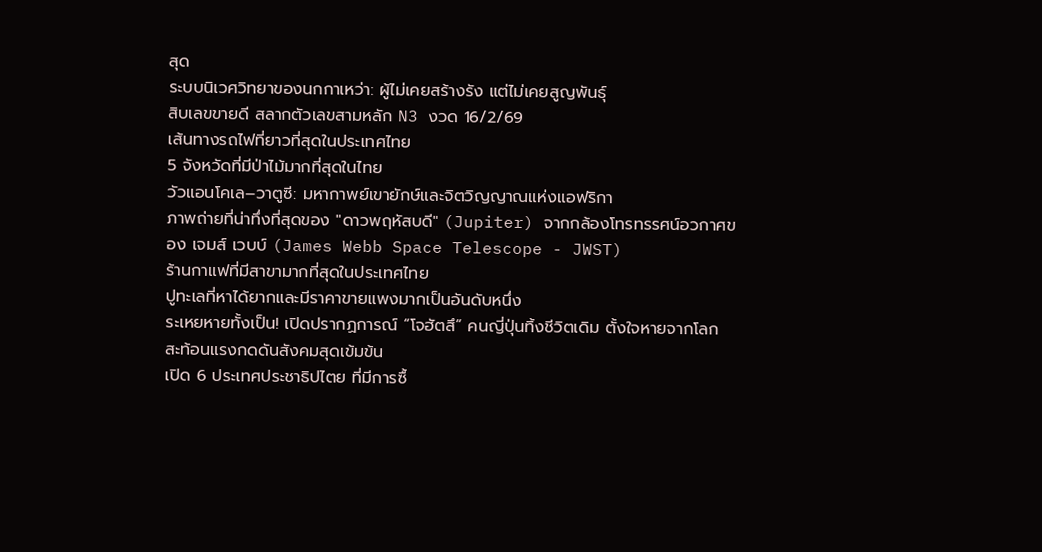สุด
ระบบนิเวศวิทยาของนกกาเหว่า: ผู้ไม่เคยสร้างรัง แต่ไม่เคยสูญพันธุ์
สิบเลขขายดี สลากตัวเลขสามหลัก N3 งวด 16/2/69
เส้นทางรถไฟที่ยาวที่สุดในประเทศไทย
5 จังหวัดที่มีป่าไม้มากที่สุดในไทย
วัวแอนโคเล–วาตูซี: มหากาพย์เขายักษ์และจิตวิญญาณแห่งแอฟริกา
ภาพถ่ายที่น่าทึ่งที่สุดของ "ดาวพฤหัสบดี" (Jupiter) จากกล้องโทรทรรศน์อวกาศของ เจมส์ เวบบ์ (James Webb Space Telescope - JWST)
ร้านกาแฟที่มีสาขามากที่สุดในประเทศไทย
ปูทะเลที่หาได้ยากและมีราคาขายแพงมากเป็นอันดับหนึ่ง
ระเหยหายทั้งเป็น! เปิดปรากฏการณ์ “โจฮัตสึ” คนญี่ปุ่นทิ้งชีวิตเดิม ตั้งใจหายจากโลก สะท้อนแรงกดดันสังคมสุดเข้มข้น
เปิด 6 ประเทศประชาธิปไตย ที่มีการซื้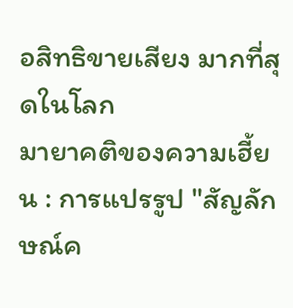อสิทธิขายเสียง มากที่สุดในโลก
มายาคติของความเฮี้ยน : การแปรรูป "สัญลักษณ์ค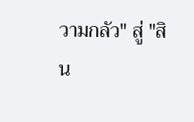วามกลัว" สู่ "สิน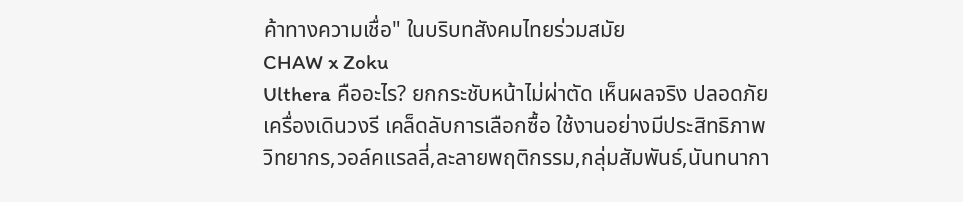ค้าทางความเชื่อ" ในบริบทสังคมไทยร่วมสมัย
CHAW x Zoku
Ulthera คืออะไร? ยกกระชับหน้าไม่ผ่าตัด เห็นผลจริง ปลอดภัย
เครื่องเดินวงรี เคล็ดลับการเลือกซื้อ ใช้งานอย่างมีประสิทธิภาพ
วิทยากร,วอล์คแรลลี่,ละลายพฤติกรรม,กลุ่มสัมพันธ์,นันทนากา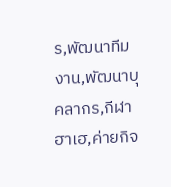ร,พัฒนาทีมงาน,พัฒนาบุคลากร,กีฬาฮาเฮ,ค่ายกิจ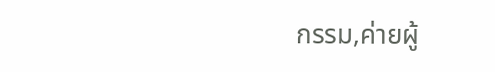กรรม,ค่ายผู้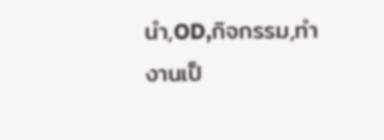นำ,OD,กิจกรรม,ทำงานเป็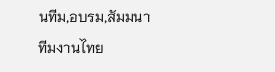นทีม,อบรม,สัมมนาทีมงานไทย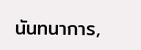นันทนาการ,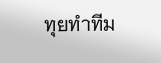ทุยทำทีม